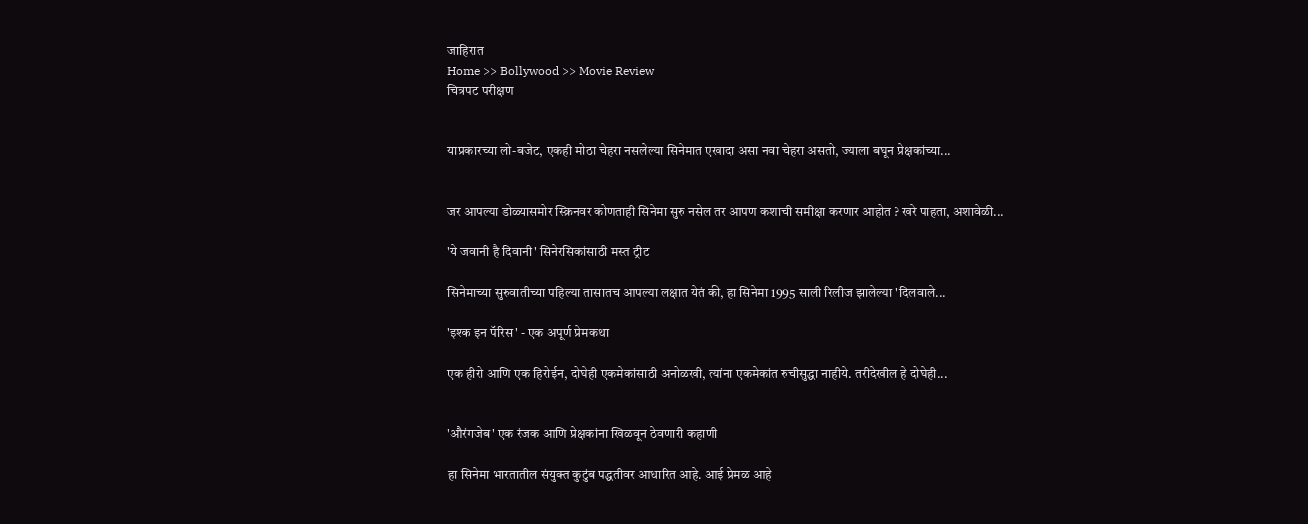जाहिरात
Home >> Bollywood >> Movie Review
चित्रपट परीक्षण


याप्रकारच्या लो-बजेट, एकही मोठा चेहरा नसलेल्या सिनेमात एखादा असा नवा चेहरा असतो, ज्याला बघून प्रेक्षकांच्या...


जर आपल्या डोळ्यासमोर स्क्रिनवर कोणताही सिनेमा सुरु नसेल तर आपण कशाची समीक्षा करणार आहोत ? खरे पाहता, अशावेळी...

'ये जवानी है दिवानी' सिनेरसिकांसाठी मस्त ट्रीट

सिनेमाच्या सुरुवातीच्या पहिल्या तासातच आपल्या लक्षात येतं की, हा सिनेमा 1995 साली रिलीज झालेल्या 'दिलवाले...

'इश्क इन पॅरिस' - एक अपूर्ण प्रेमकथा

एक हीरो आणि एक हिरोईन, दोघेही एकमेकांसाठी अनोळखी, त्यांना एकमेकांत रुचीसुद्धा नाहीये. तरीदेखील हे दोघेही...


'औरंगजेब' एक रंजक आणि प्रेक्षकांना खिळवून ठेवणारी कहाणी

हा सिनेमा भारतातील संयुक्त कुटुंब पद्धतीवर आधारित आहे. आई प्रेमळ आहे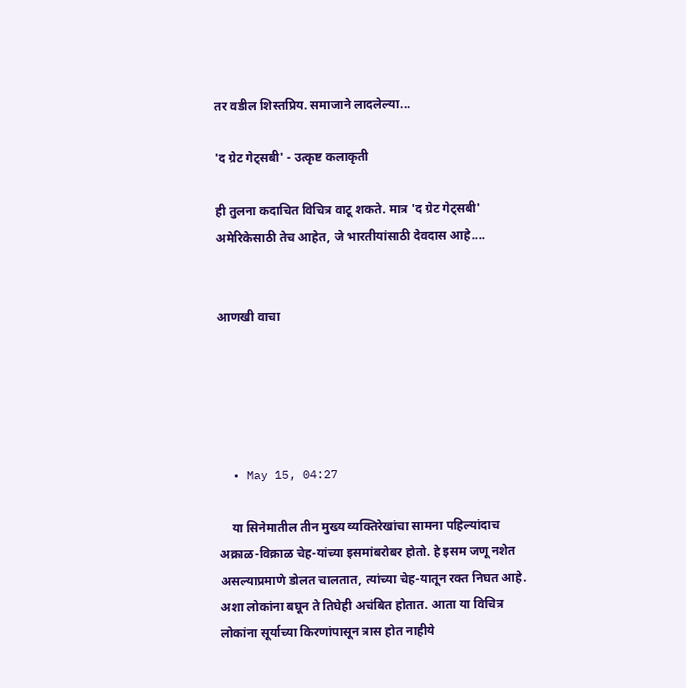तर वडील शिस्तप्रिय. समाजाने लादलेल्या...

'द ग्रेट गेट्सबी' - उत्कृष्ट कलाकृती

ही तुलना कदाचित विचित्र वाटू शकते. मात्र 'द ग्रेट गेट्सबी' अमेरिकेसाठी तेच आहेत, जे भारतीयांसाठी देवदास आहे....


आणखी वाचा





  • May 15, 04:27

    या सिनेमातील तीन मुख्य व्यक्तिरेखांचा सामना पहिल्यांदाच अक्राळ-विक्राळ चेह-यांच्या इसमांबरोबर होतो. हे इसम जणू नशेत असल्याप्रमाणे डोलत चालतात, त्यांच्या चेह-यातून रक्त निघत आहे. अशा लोकांना बघून ते तिघेही अचंबित होतात. आता या विचित्र लोकांना सूर्याच्या किरणांपासून त्रास होत नाहीये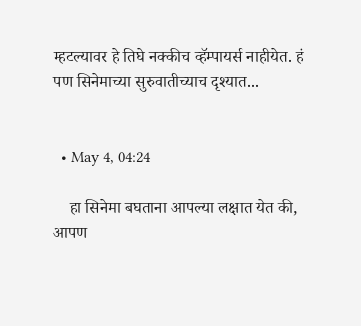म्हटल्यावर हे तिघे नक्कीच व्हॅम्पायर्स नाहीयेत. हं पण सिनेमाच्या सुरुवातीच्याच दृश्यात...


  • May 4, 04:24

    हा सिनेमा बघताना आपल्या लक्षात येत की, आपण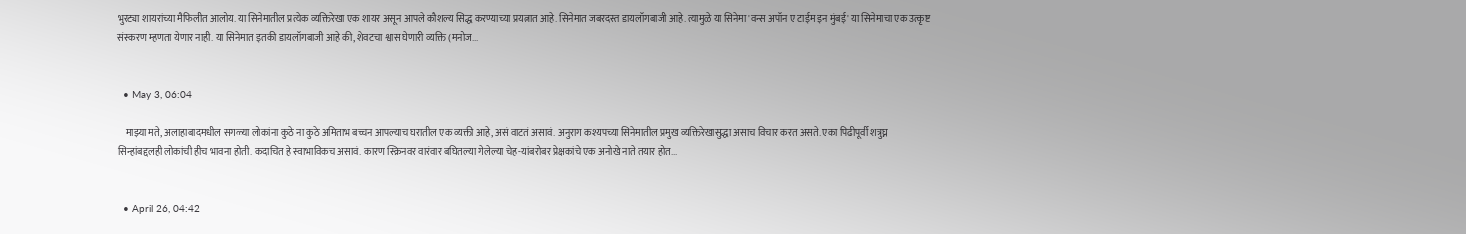भुरट्या शायरांच्या मैफिलीत आलोय. या सिनेमातील प्रत्येक व्यक्तिरेखा एक शायर असून आपले कौशल्य सिद्ध करण्याच्या प्रयत्नात आहे. सिनेमात जबरदस्त डायलॉगबाजी आहे. त्यामुळे या सिनेमा 'वन्स अपॉन ए टाईम इन मुंबई' या सिनेमाचा एक उत्कृष्ट संस्करण म्हणता येणार नाही. या सिनेमात इतकी डायलॉगबाजी आहे की, शेवटचा श्वास घेणारी व्यक्ति (मनोज...


  • May 3, 06:04

    माझ्या मते, अलाहाबादमधील सगळ्या लोकांना कुठे ना कुठे अमिताभ बच्चन आपल्याच घरातील एक व्यक्ती आहे, असं वाटतं असावं. अनुराग कश्यपच्या सिनेमातील प्रमुख व्यक्तिरेखासुद्धा असाच विचार करत असते. एका पिढीपूर्वी शत्रुघ्न सिन्हांबद्दलही लोकांची हीच भावना होती. कदाचित हे स्वाभाविकच असावं. कारण स्क्रिनवर वारंवार बघितल्या गेलेल्या चेह-यांबरोबर प्रेक्षकांचे एक अनोखे नाते तयार होत...


  • April 26, 04:42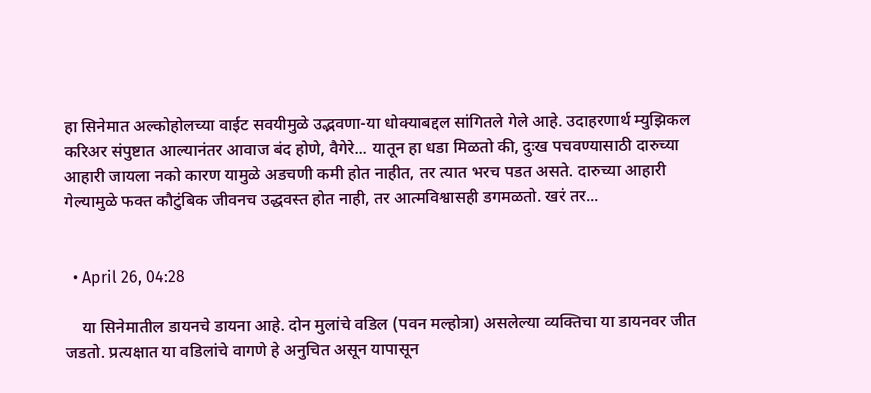हा सिनेमात अल्कोहोलच्या वाईट सवयीमुळे उद्भवणा-या धोक्याबद्दल सांगितले गेले आहे. उदाहरणार्थ म्युझिकल करिअर संपुष्टात आल्यानंतर आवाज बंद होणे, वैगेरे... यातून हा धडा मिळतो की, दुःख पचवण्यासाठी दारुच्या आहारी जायला नको कारण यामुळे अडचणी कमी होत नाहीत, तर त्यात भरच पडत असते. दारुच्या आहारी गेल्यामुळे फक्त कौटुंबिक जीवनच उद्धवस्त होत नाही, तर आत्मविश्वासही डगमळतो. खरं तर...


  • April 26, 04:28

    या सिनेमातील डायनचे डायना आहे. दोन मुलांचे वडिल (पवन मल्होत्रा) असलेल्या व्यक्तिचा या डायनवर जीत जडतो. प्रत्यक्षात या वडिलांचे वागणे हे अनुचित असून यापासून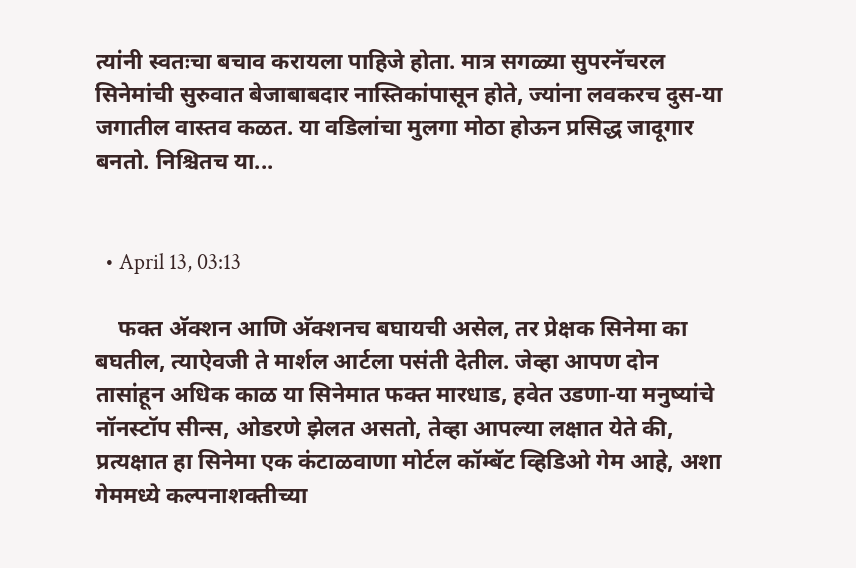त्यांनी स्वतःचा बचाव करायला पाहिजे होता. मात्र सगळ्या सुपरनॅचरल सिनेमांची सुरुवात बेजाबाबदार नास्तिकांपासून होते, ज्यांना लवकरच दुस-या जगातील वास्तव कळत. या वडिलांचा मुलगा मोठा होऊन प्रसिद्ध जादूगार बनतो. निश्चितच या...


  • April 13, 03:13

    फक्त अ‍ॅक्शन आणि अ‍ॅक्शनच बघायची असेल, तर प्रेक्षक सिनेमा का बघतील, त्याऐवजी ते मार्शल आर्टला पसंती देतील. जेव्हा आपण दोन तासांहून अधिक काळ या सिनेमात फक्त मारधाड, हवेत उडणा-या मनुष्यांचे नॉनस्टॉप सीन्स, ओडरणे झेलत असतो, तेव्हा आपल्या लक्षात येते की, प्रत्यक्षात हा सिनेमा एक कंटाळवाणा मोर्टल कॉम्बॅट व्हिडिओ गेम आहे, अशा गेममध्ये कल्पनाशक्तीच्या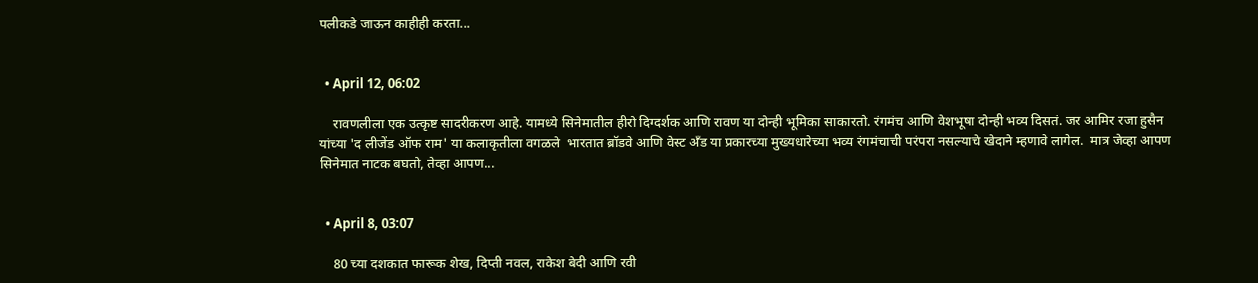पलीकडे जाऊन काहीही करता...


  • April 12, 06:02

    रावणलीला एक उत्कृष्ट सादरीकरण आहे. यामध्ये सिनेमातील हीरो दिग्दर्शक आणि रावण या दोन्ही भूमिका साकारतो. रंगमंच आणि वेशभूषा दोन्ही भव्य दिसतं. जर आमिर रजा हुसैन यांच्या 'द लीजेंड ऑफ राम' या कलाकृतीला वगळले  भारतात ब्रॉडवे आणि वेस्ट अँड या प्रकारच्या मुख्यधारेच्या भव्य रंगमंचाची परंपरा नसल्याचे खेदाने म्हणावे लागेल.  मात्र जेव्हा आपण सिनेमात नाटक बघतो, तेव्हा आपण...


  • April 8, 03:07

    80 च्‍या दशकात फारूक शेख, दिप्‍ती नवल, राकेश बेदी आणि रवी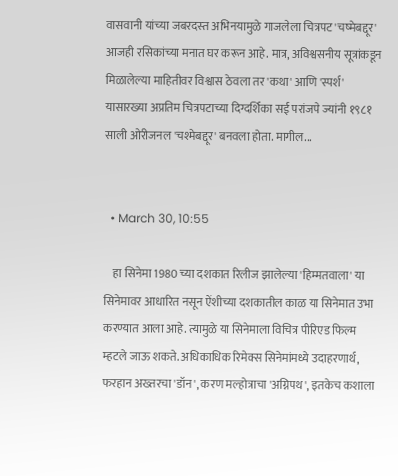वासवानी यांच्‍या जबरदस्‍त अभिनयामुळे गाजलेला चित्रपट 'चष्‍मेबद्दूर' आजही रसिकांच्‍या मनात घर करून आहे. मात्र, अविश्वसनीय सूत्रांकडून मिळालेल्या माहितीवर विश्वास ठेवला तर 'कथा' आणि 'स्पर्श' यासारख्या अप्रतिम चित्रपटाच्या दिग्दर्शिका सई परांजपे ज्यांनी १९८१ साली ओरीजनल 'चश्मेबद्दूर' बनवला होता. मागील...


  • March 30, 10:55

    हा सिनेमा 1980 च्या दशकात रिलीज झालेल्या 'हिम्मतवाला' या सिनेमावर आधारित नसून ऐंशीच्या दशकातील काळ या सिनेमात उभा करण्यात आला आहे. त्यामुळे या सिनेमाला विचित्र पीरिएड फिल्म म्हटले जाऊ शकते. अधिकाधिक रिमेक्स सिनेमांमध्ये उदाहरणार्थ, फरहान अख्तरचा 'डॉन', करण मल्होत्राचा 'अग्निपथ', इतकेच कशाला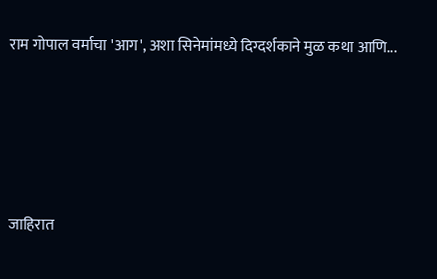राम गोपाल वर्माचा 'आग', अशा सिनेमांमध्ये दिग्दर्शकाने मुळ कथा आणि...





जाहिरात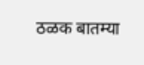ठळक बातम्या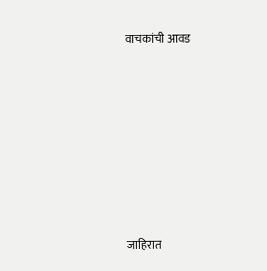वाचकांची आवड







जाहिरात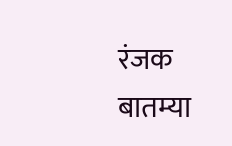रंजक बातम्या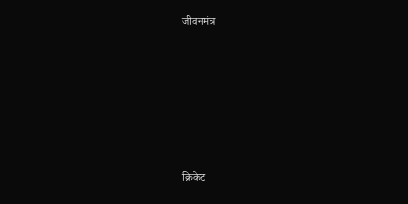जीवनमंत्र








क्रिकेट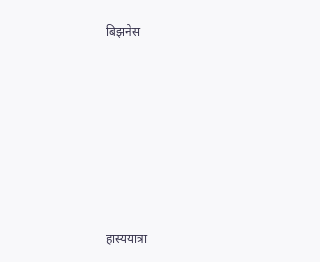बिझनेस








हास्ययात्रा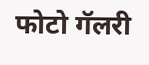फोटो गॅलरी